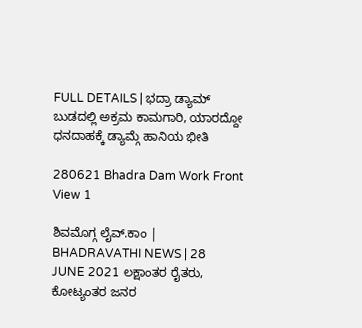FULL DETAILS | ಭದ್ರಾ ಡ್ಯಾಮ್ ಬುಡದಲ್ಲಿ ಅಕ್ರಮ ಕಾಮಗಾರಿ, ಯಾರದ್ದೋ ಧನದಾಹಕ್ಕೆ ಡ್ಯಾಮ್ಗೆ ಹಾನಿಯ ಭೀತಿ

280621 Bhadra Dam Work Front View 1

ಶಿವಮೊಗ್ಗ ಲೈವ್.ಕಾಂ | BHADRAVATHI NEWS | 28 JUNE 2021 ಲಕ್ಷಾಂತರ ರೈತರು, ಕೋಟ್ಯಂತರ ಜನರ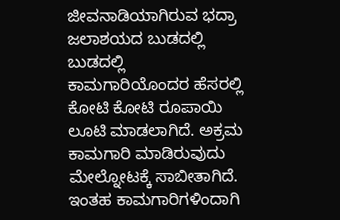ಜೀವನಾಡಿಯಾಗಿರುವ ಭದ್ರಾ ಜಲಾಶಯದ ಬುಡದಲ್ಲಿ ಬುಡದಲ್ಲಿ ಕಾಮಗಾರಿಯೊಂದರ ಹೆಸರಲ್ಲಿ ಕೋಟಿ ಕೋಟಿ ರೂಪಾಯಿ ಲೂಟಿ ಮಾಡಲಾಗಿದೆ. ಅಕ್ರಮ ಕಾಮಗಾರಿ ಮಾಡಿರುವುದು ಮೇಲ್ನೋಟಕ್ಕೆ ಸಾಬೀತಾಗಿದೆ. ಇಂತಹ ಕಾಮಗಾರಿಗಳಿಂದಾಗಿ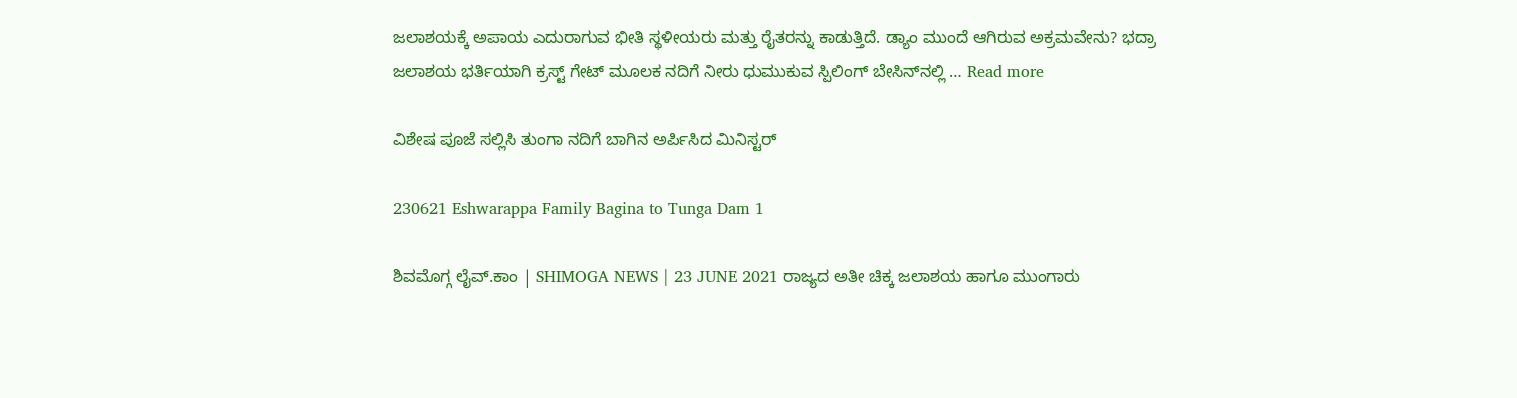ಜಲಾಶಯಕ್ಕೆ ಅಪಾಯ ಎದುರಾಗುವ ಭೀತಿ ಸ್ಥಳೀಯರು ಮತ್ತು ರೈತರನ್ನು ಕಾಡುತ್ತಿದೆ. ಡ್ಯಾಂ ಮುಂದೆ ಆಗಿರುವ ಅಕ್ರಮವೇನು? ಭದ್ರಾ ಜಲಾಶಯ ಭರ್ತಿಯಾಗಿ ಕ್ರಸ್ಟ್ ಗೇಟ್ ಮೂಲಕ ನದಿಗೆ ನೀರು ಧುಮುಕುವ ಸ್ಪಿಲಿಂಗ್ ಬೇಸಿನ್‍ನಲ್ಲಿ … Read more

ವಿಶೇಷ ಪೂಜೆ ಸಲ್ಲಿಸಿ ತುಂಗಾ ನದಿಗೆ ಬಾಗಿನ ಅರ್ಪಿಸಿದ ಮಿನಿಸ್ಟರ್

230621 Eshwarappa Family Bagina to Tunga Dam 1

ಶಿವಮೊಗ್ಗ ಲೈವ್.ಕಾಂ | SHIMOGA NEWS | 23 JUNE 2021 ರಾಜ್ಯದ ಅತೀ ಚಿಕ್ಕ ಜಲಾಶಯ ಹಾಗೂ ಮುಂಗಾರು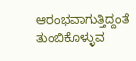ಆರಂಭವಾಗುತ್ತಿದ್ದಂತೆ ತುಂಬಿಕೊಳ್ಳುವ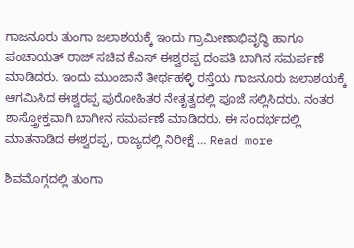ಗಾಜನೂರು ತುಂಗಾ ಜಲಾಶಯಕ್ಕೆ ಇಂದು ಗ್ರಾಮೀಣಾಭಿವೃದ್ಧಿ ಹಾಗೂ ಪಂಚಾಯತ್ ರಾಜ್ ಸಚಿವ ಕೆಎಸ್ ಈಶ್ವರಪ್ಪ ದಂಪತಿ ಬಾಗಿನ ಸಮರ್ಪಣೆ ಮಾಡಿದರು. ಇಂದು ಮುಂಜಾನೆ ತೀರ್ಥಹಳ್ಳಿ ರಸ್ತೆಯ ಗಾಜನೂರು ಜಲಾಶಯಕ್ಕೆ ಆಗಮಿಸಿದ ಈಶ್ವರಪ್ಪ ಪುರೋಹಿತರ ನೇತೃತ್ವದಲ್ಲಿ ಪೂಜೆ ಸಲ್ಲಿಸಿದರು. ನಂತರ ಶಾಸ್ತ್ರೋಕ್ತವಾಗಿ ಬಾಗೀನ ಸಮರ್ಪಣೆ ಮಾಡಿದರು. ಈ ಸಂದರ್ಭದಲ್ಲಿ ಮಾತನಾಡಿದ ಈಶ್ವರಪ್ಪ, ರಾಜ್ಯದಲ್ಲಿ ನಿರೀಕ್ಷೆ … Read more

ಶಿವಮೊಗ್ಗದಲ್ಲಿ ತುಂಗಾ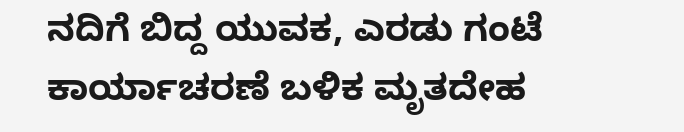ನದಿಗೆ ಬಿದ್ದ ಯುವಕ, ಎರಡು ಗಂಟೆ ಕಾರ್ಯಾಚರಣೆ ಬಳಿಕ ಮೃತದೇಹ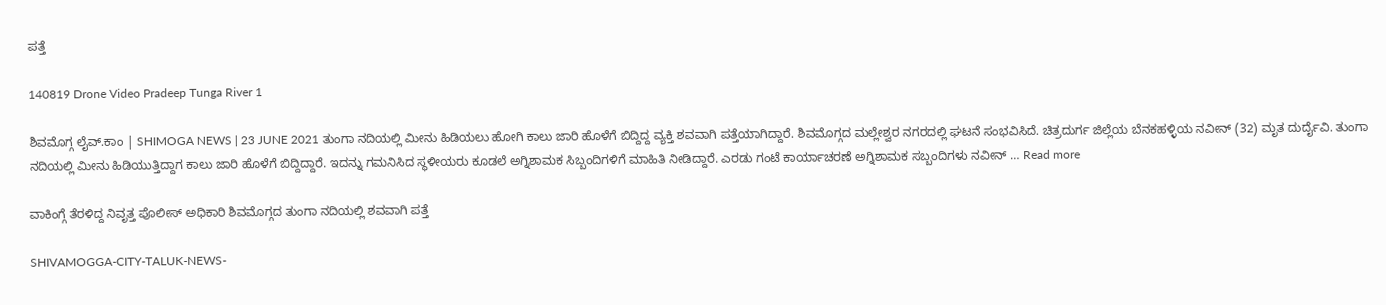ಪತ್ತೆ

140819 Drone Video Pradeep Tunga River 1

ಶಿವಮೊಗ್ಗ ಲೈವ್.ಕಾಂ | SHIMOGA NEWS | 23 JUNE 2021 ತುಂಗಾ ನದಿಯಲ್ಲಿ ಮೀನು ಹಿಡಿಯಲು ಹೋಗಿ ಕಾಲು ಜಾರಿ ಹೊಳೆಗೆ ಬಿದ್ದಿದ್ದ ವ್ಯಕ್ತಿ ಶವವಾಗಿ ಪತ್ತೆಯಾಗಿದ್ದಾರೆ. ಶಿವಮೊಗ್ಗದ ಮಲ್ಲೇಶ್ವರ ನಗರದಲ್ಲಿ ಘಟನೆ ಸಂಭವಿಸಿದೆ. ಚಿತ್ರದುರ್ಗ ಜಿಲ್ಲೆಯ ಬೆನಕಹಳ್ಳಿಯ ನವೀನ್ (32) ಮೃತ ದುರ್ದೈವಿ. ತುಂಗಾ ನದಿಯಲ್ಲಿ ಮೀನು ಹಿಡಿಯುತ್ತಿದ್ದಾಗ ಕಾಲು ಜಾರಿ ಹೊಳೆಗೆ ಬಿದ್ದಿದ್ದಾರೆ. ಇದನ್ನು ಗಮನಿಸಿದ ಸ್ಥಳೀಯರು ಕೂಡಲೆ ಅಗ್ನಿಶಾಮಕ ಸಿಬ್ಬಂದಿಗಳಿಗೆ ಮಾಹಿತಿ ನೀಡಿದ್ದಾರೆ. ಎರಡು ಗಂಟೆ ಕಾರ್ಯಾಚರಣೆ ಅಗ್ನಿಶಾಮಕ ಸಬ್ಬಂದಿಗಳು ನವೀನ್ … Read more

ವಾಕಿಂಗ್ಗೆ ತೆರಳಿದ್ದ ನಿವೃತ್ತ ಪೊಲೀಸ್ ಅಧಿಕಾರಿ ಶಿವಮೊಗ್ಗದ ತುಂಗಾ ನದಿಯಲ್ಲಿ ಶವವಾಗಿ ಪತ್ತೆ

SHIVAMOGGA-CITY-TALUK-NEWS-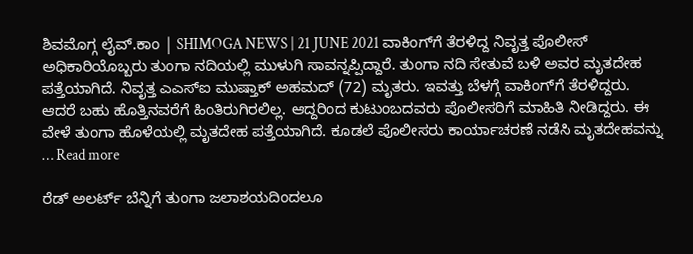ಶಿವಮೊಗ್ಗ ಲೈವ್.ಕಾಂ | SHIMOGA NEWS | 21 JUNE 2021 ವಾಕಿಂಗ್‍ಗೆ ತೆರಳಿದ್ದ ನಿವೃತ್ತ ಪೊಲೀಸ್ ಅಧಿಕಾರಿಯೊಬ್ಬರು ತುಂಗಾ ನದಿಯಲ್ಲಿ ಮುಳುಗಿ ಸಾವನ್ನಪ್ಪಿದ್ದಾರೆ. ತುಂಗಾ ನದಿ ಸೇತುವೆ ಬಳಿ ಅವರ ಮೃತದೇಹ ಪತ್ತೆಯಾಗಿದೆ. ನಿವೃತ್ತ ಎಎಸ್‍ಐ ಮುಷ್ತಾಕ್ ಅಹಮದ್ (72) ಮೃತರು. ಇವತ್ತು ಬೆಳಗ್ಗೆ ವಾಕಿಂಗ್‍ಗೆ ತೆರಳಿದ್ದರು. ಆದರೆ ಬಹು ಹೊತ್ತಿನವರೆಗೆ ಹಿಂತಿರುಗಿರಲಿಲ್ಲ. ಆದ್ದರಿಂದ ಕುಟುಂಬದವರು ಪೊಲೀಸರಿಗೆ ಮಾಹಿತಿ ನೀಡಿದ್ದರು. ಈ ವೇಳೆ ತುಂಗಾ ಹೊಳೆಯಲ್ಲಿ ಮೃತದೇಹ ಪತ್ತೆಯಾಗಿದೆ. ಕೂಡಲೆ ಪೊಲೀಸರು ಕಾರ್ಯಾಚರಣೆ ನಡೆಸಿ ಮೃತದೇಹವನ್ನು … Read more

ರೆಡ್ ಅಲರ್ಟ್ ಬೆನ್ನಿಗೆ ತುಂಗಾ ಜಲಾಶಯದಿಂದಲೂ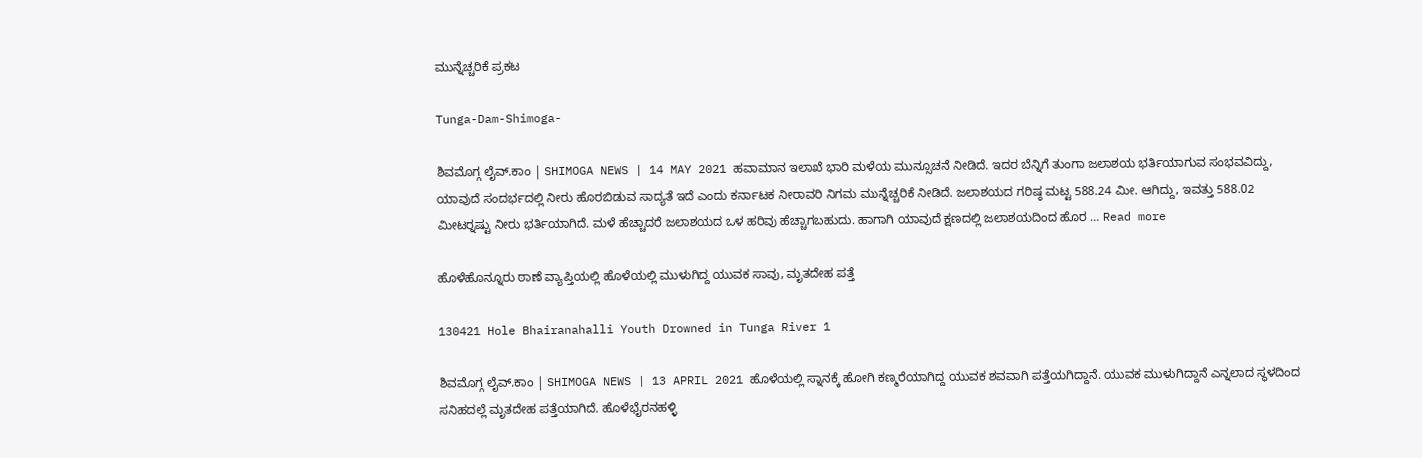ಮುನ್ನೆಚ್ಚರಿಕೆ ಪ್ರಕಟ

Tunga-Dam-Shimoga-

ಶಿವಮೊಗ್ಗ ಲೈವ್.ಕಾಂ | SHIMOGA NEWS | 14 MAY 2021 ಹವಾಮಾನ ಇಲಾಖೆ ಭಾರಿ ಮಳೆಯ ಮುನ್ಸೂಚನೆ ನೀಡಿದೆ. ಇದರ ಬೆನ್ನಿಗೆ ತುಂಗಾ ಜಲಾಶಯ ಭರ್ತಿಯಾಗುವ ಸಂಭವವಿದ್ದು, ಯಾವುದೆ ಸಂದರ್ಭದಲ್ಲಿ ನೀರು ಹೊರಬಿಡುವ ಸಾದ್ಯತೆ ಇದೆ ಎಂದು ಕರ್ನಾಟಕ ನೀರಾವರಿ ನಿಗಮ ಮುನ್ನೆಚ್ಚರಿಕೆ ನೀಡಿದೆ. ಜಲಾಶಯದ ಗರಿಷ್ಠ ಮಟ್ಟ 588.24 ಮೀ. ಆಗಿದ್ದು, ಇವತ್ತು 588.02 ಮೀಟರ್‍ನಷ್ಟು ನೀರು ಭರ್ತಿಯಾಗಿದೆ. ಮಳೆ ಹೆಚ್ಚಾದರೆ ಜಲಾಶಯದ ಒಳ ಹರಿವು ಹೆಚ್ಚಾಗಬಹುದು. ಹಾಗಾಗಿ ಯಾವುದೆ ಕ್ಷಣದಲ್ಲಿ ಜಲಾಶಯದಿಂದ ಹೊರ … Read more

ಹೊಳೆಹೊನ್ನೂರು ಠಾಣೆ ವ್ಯಾಪ್ತಿಯಲ್ಲಿ ಹೊಳೆಯಲ್ಲಿ ಮುಳುಗಿದ್ದ ಯುವಕ ಸಾವು, ಮೃತದೇಹ ಪತ್ತೆ

130421 Hole Bhairanahalli Youth Drowned in Tunga River 1

ಶಿವಮೊಗ್ಗ ಲೈವ್.ಕಾಂ | SHIMOGA NEWS | 13 APRIL 2021 ಹೊಳೆಯಲ್ಲಿ ಸ್ನಾನಕ್ಕೆ ಹೋಗಿ ಕಣ್ಮರೆಯಾಗಿದ್ದ ಯುವಕ ಶವವಾಗಿ ಪತ್ತೆಯಗಿದ್ದಾನೆ. ಯುವಕ ಮುಳುಗಿದ್ದಾನೆ ಎನ್ನಲಾದ ಸ್ಥಳದಿಂದ ಸನಿಹದಲ್ಲೆ ಮೃತದೇಹ ಪತ್ತೆಯಾಗಿದೆ. ಹೊಳೆಭೈರನಹಳ್ಳಿ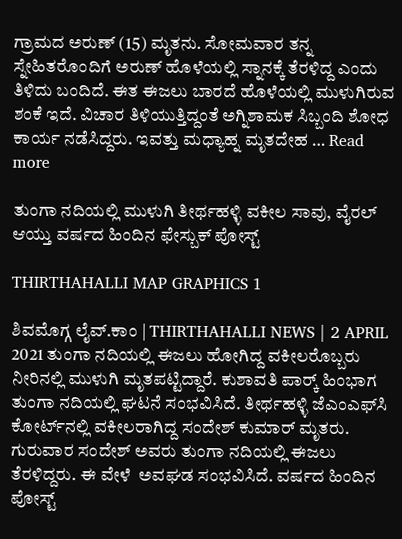ಗ್ರಾಮದ ಅರುಣ್ (15) ಮೃತನು. ಸೋಮವಾರ ತನ್ನ ಸ್ನೇಹಿತರೊಂದಿಗೆ ಅರುಣ್ ಹೊಳೆಯಲ್ಲಿ ಸ್ನಾನಕ್ಕೆ ತೆರಳಿದ್ದ ಎಂದು ತಿಳಿದು ಬಂದಿದೆ. ಈತ ಈಜಲು ಬಾರದೆ ಹೊಳೆಯಲ್ಲಿ ಮುಳುಗಿರುವ ಶಂಕೆ ಇದೆ. ವಿಚಾರ ತಿಳಿಯುತ್ತಿದ್ದಂತೆ ಅಗ್ನಿಶಾಮಕ ಸಿಬ್ಬಂದಿ ಶೋಧ ಕಾರ್ಯ ನಡೆಸಿದ್ದರು. ಇವತ್ತು ಮಧ್ಯಾಹ್ನ ಮೃತದೇಹ … Read more

ತುಂಗಾ ನದಿಯಲ್ಲಿ ಮುಳುಗಿ ತೀರ್ಥಹಳ್ಳಿ ವಕೀಲ ಸಾವು, ವೈರಲ್ ಆಯ್ತು ವರ್ಷದ ಹಿಂದಿನ ಫೇಸ್ಬುಕ್ ಪೋಸ್ಟ್

THIRTHAHALLI MAP GRAPHICS 1

ಶಿವಮೊಗ್ಗ ಲೈವ್.ಕಾಂ | THIRTHAHALLI NEWS | 2 APRIL 2021 ತುಂಗಾ ನದಿಯಲ್ಲಿ ಈಜಲು ಹೋಗಿದ್ದ ವಕೀಲರೊಬ್ಬರು ನೀರಿನಲ್ಲಿ ಮುಳುಗಿ ಮೃತಪಟ್ಟಿದ್ದಾರೆ. ಕುಶಾವತಿ ಪಾರ್ಕ್‍ ಹಿಂಭಾಗ ತುಂಗಾ ನದಿಯಲ್ಲಿ ಘಟನೆ ಸಂಭವಿಸಿದೆ. ತೀರ್ಥಹಳ್ಳಿ ಜೆಎಂಎಫ್‍ಸಿ ಕೋರ್ಟ್‍ನಲ್ಲಿ ವಕೀಲರಾಗಿದ್ದ ಸಂದೇಶ್ ಕುಮಾರ್ ಮೃತರು. ಗುರುವಾರ ಸಂದೇಶ್ ಅವರು ತುಂಗಾ ನದಿಯಲ್ಲಿ ಈಜಲು ತೆರಳಿದ್ದರು. ಈ ವೇಳೆ  ಅವಘಡ ಸಂಭವಿಸಿದೆ. ವರ್ಷದ ಹಿಂದಿನ ಪೋಸ್ಟ್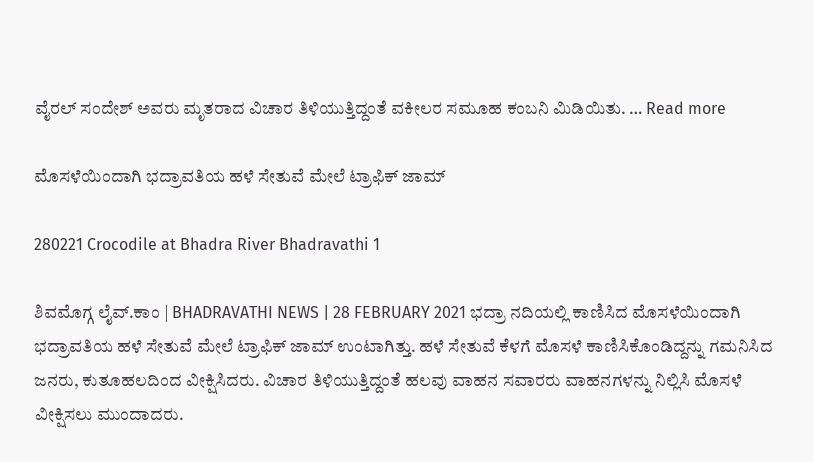ವೈರಲ್ ಸಂದೇಶ್ ಅವರು ಮೃತರಾದ ವಿಚಾರ ತಿಳಿಯುತ್ತಿದ್ದಂತೆ ವಕೀಲರ ಸಮೂಹ ಕಂಬನಿ ಮಿಡಿಯಿತು. … Read more

ಮೊಸಳೆಯಿಂದಾಗಿ ಭದ್ರಾವತಿಯ ಹಳೆ ಸೇತುವೆ ಮೇಲೆ ಟ್ರಾಫಿಕ್ ಜಾಮ್

280221 Crocodile at Bhadra River Bhadravathi 1

ಶಿವಮೊಗ್ಗ ಲೈವ್.ಕಾಂ | BHADRAVATHI NEWS | 28 FEBRUARY 2021 ಭದ್ರಾ ನದಿಯಲ್ಲಿ ಕಾಣಿಸಿದ ಮೊಸಳೆಯಿಂದಾಗಿ ಭದ್ರಾವತಿಯ ಹಳೆ ಸೇತುವೆ ಮೇಲೆ ಟ್ರಾಫಿಕ್ ಜಾಮ್ ಉಂಟಾಗಿತ್ತು. ಹಳೆ ಸೇತುವೆ ಕೆಳಗೆ ಮೊಸಳೆ ಕಾಣಿಸಿಕೊಂಡಿದ್ದನ್ನು ಗಮನಿಸಿದ ಜನರು, ಕುತೂಹಲದಿಂದ ವೀಕ್ಷಿಸಿದರು. ವಿಚಾರ ತಿಳಿಯುತ್ತಿದ್ದಂತೆ ಹಲವು ವಾಹನ ಸವಾರರು ವಾಹನಗಳನ್ನು ನಿಲ್ಲಿಸಿ ಮೊಸಳೆ ವೀಕ್ಷಿಸಲು ಮುಂದಾದರು.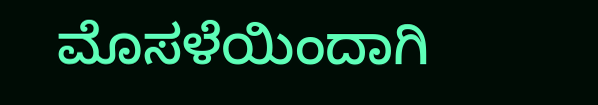ಮೊಸಳೆಯಿಂದಾಗಿ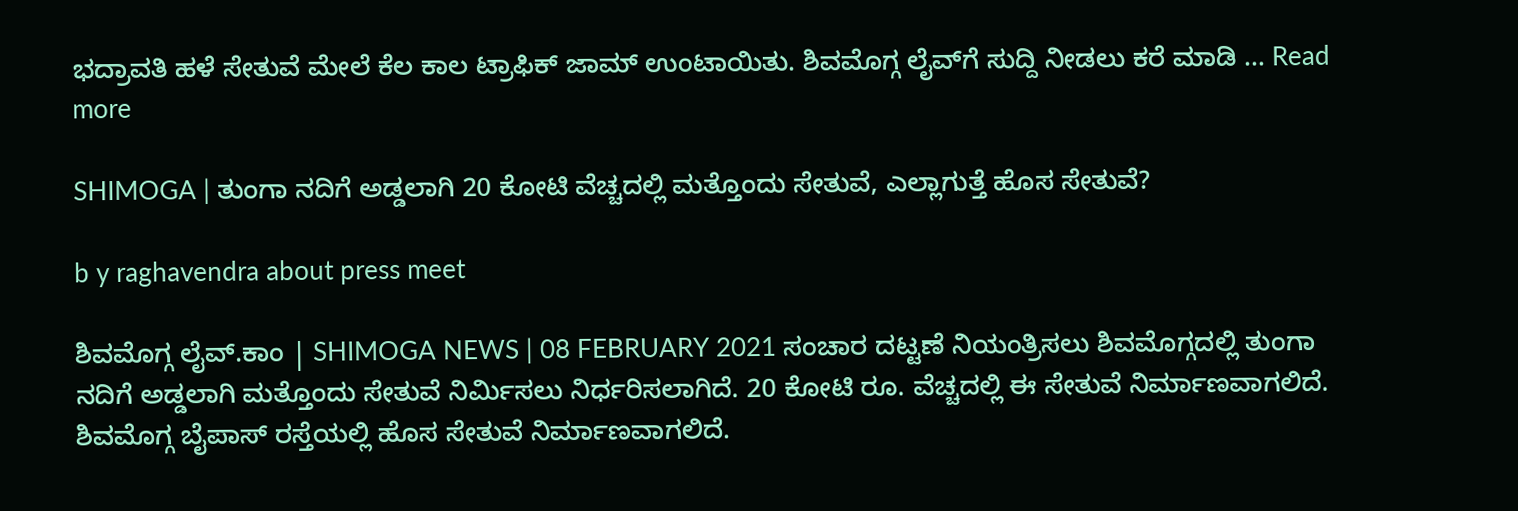ಭದ್ರಾವತಿ ಹಳೆ ಸೇತುವೆ ಮೇಲೆ ಕೆಲ ಕಾಲ ಟ್ರಾಫಿಕ್ ಜಾಮ್ ಉಂಟಾಯಿತು. ಶಿವಮೊಗ್ಗ ಲೈವ್‍ಗೆ ಸುದ್ದಿ ನೀಡಲು ಕರೆ ಮಾಡಿ … Read more

SHIMOGA | ತುಂಗಾ ನದಿಗೆ ಅಡ್ಡಲಾಗಿ 20 ಕೋಟಿ ವೆಚ್ಚದಲ್ಲಿ ಮತ್ತೊಂದು ಸೇತುವೆ, ಎಲ್ಲಾಗುತ್ತೆ ಹೊಸ ಸೇತುವೆ?

b y raghavendra about press meet

ಶಿವಮೊಗ್ಗ ಲೈವ್.ಕಾಂ | SHIMOGA NEWS | 08 FEBRUARY 2021 ಸಂಚಾರ ದಟ್ಟಣೆ ನಿಯಂತ್ರಿಸಲು ಶಿವಮೊಗ್ಗದಲ್ಲಿ ತುಂಗಾ ನದಿಗೆ ಅಡ್ಡಲಾಗಿ ಮತ್ತೊಂದು ಸೇತುವೆ ನಿರ್ಮಿಸಲು ನಿರ್ಧರಿಸಲಾಗಿದೆ. 20 ಕೋಟಿ ರೂ. ವೆಚ್ಚದಲ್ಲಿ ಈ ಸೇತುವೆ ನಿರ್ಮಾಣವಾಗಲಿದೆ. ಶಿವಮೊಗ್ಗ ಬೈಪಾಸ್‍ ರಸ್ತೆಯಲ್ಲಿ ಹೊಸ ಸೇತುವೆ ನಿರ್ಮಾಣವಾಗಲಿದೆ.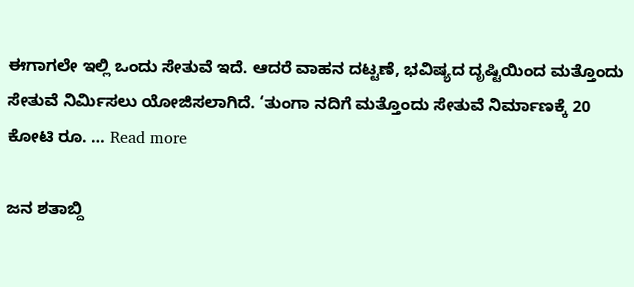ಈಗಾಗಲೇ ಇಲ್ಲಿ ಒಂದು ಸೇತುವೆ ಇದೆ. ಆದರೆ ವಾಹನ ದಟ್ಟಣೆ, ಭವಿಷ್ಯದ ದೃಷ್ಟಿಯಿಂದ ಮತ್ತೊಂದು ಸೇತುವೆ ನಿರ್ಮಿಸಲು ಯೋಜಿಸಲಾಗಿದೆ. ‘ತುಂಗಾ ನದಿಗೆ ಮತ್ತೊಂದು ಸೇತುವೆ ನಿರ್ಮಾಣಕ್ಕೆ 20 ಕೋಟಿ ರೂ. … Read more

ಜನ ಶತಾಬ್ದಿ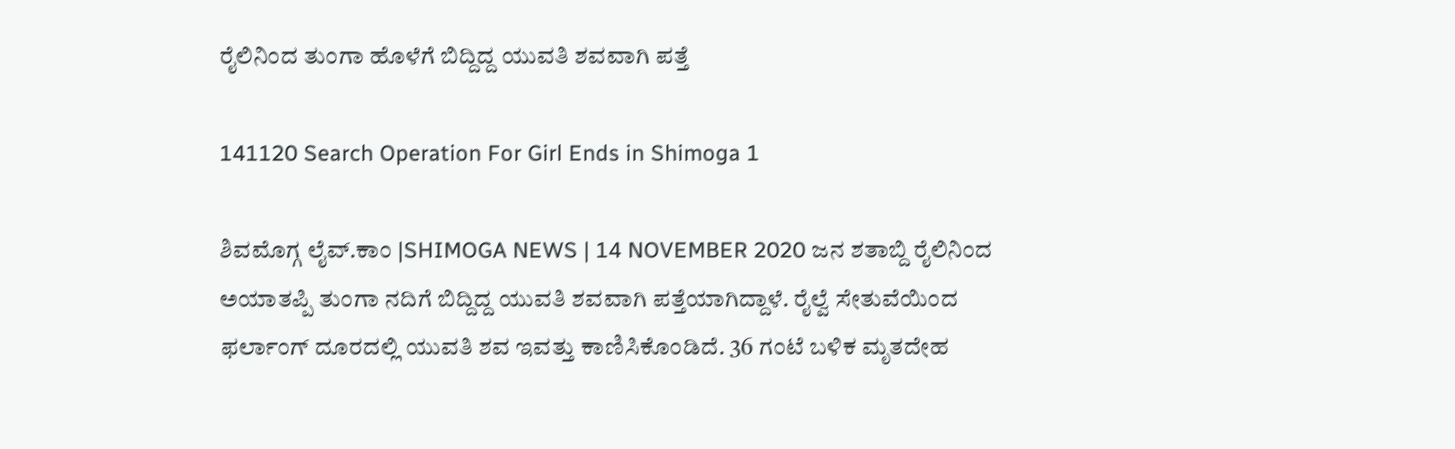ರೈಲಿನಿಂದ ತುಂಗಾ ಹೊಳೆಗೆ ಬಿದ್ದಿದ್ದ ಯುವತಿ ಶವವಾಗಿ ಪತ್ತೆ

141120 Search Operation For Girl Ends in Shimoga 1

ಶಿವಮೊಗ್ಗ ಲೈವ್.ಕಾಂ |SHIMOGA NEWS | 14 NOVEMBER 2020 ಜನ ಶತಾಬ್ದಿ ರೈಲಿನಿಂದ ಅಯಾತಪ್ಪಿ ತುಂಗಾ ನದಿಗೆ ಬಿದ್ದಿದ್ದ ಯುವತಿ ಶವವಾಗಿ ಪತ್ತೆಯಾಗಿದ್ದಾಳೆ. ರೈಲ್ವೆ ಸೇತುವೆಯಿಂದ ಫರ್ಲಾಂಗ್ ದೂರದಲ್ಲಿ ಯುವತಿ ಶವ ಇವತ್ತು ಕಾಣಿಸಿಕೊಂಡಿದೆ. 36 ಗಂಟೆ ಬಳಿಕ ಮೃತದೇಹ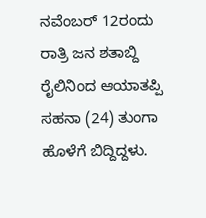ನವೆಂಬರ್ 12ರಂದು ರಾತ್ರಿ ಜನ ಶತಾಬ್ದಿ ರೈಲಿನಿಂದ ಆಯಾತಪ್ಪಿ ಸಹನಾ (24) ತುಂಗಾ ಹೊಳೆಗೆ ಬಿದ್ದಿದ್ದಳು.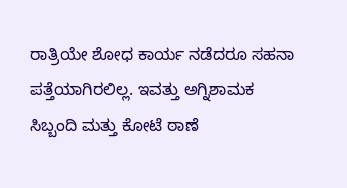ರಾತ್ರಿಯೇ ಶೋಧ ಕಾರ್ಯ ನಡೆದರೂ ಸಹನಾ ಪತ್ತೆಯಾಗಿರಲಿಲ್ಲ. ಇವತ್ತು ಅಗ್ನಿಶಾಮಕ ಸಿಬ್ಬಂದಿ ಮತ್ತು ಕೋಟೆ ಠಾಣೆ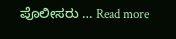ಪೊಲೀಸರು … Read more